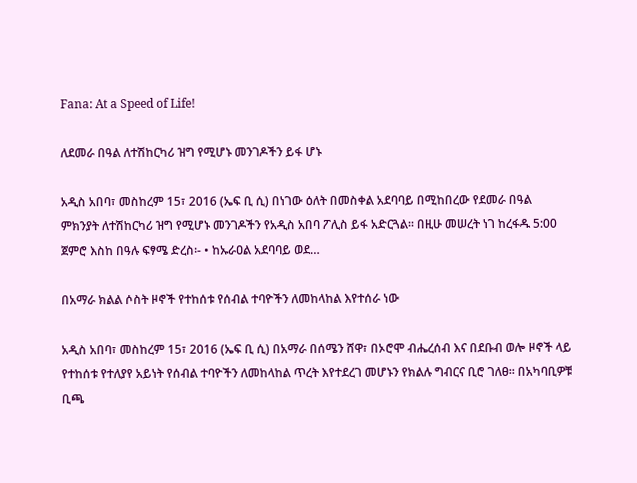Fana: At a Speed of Life!

ለደመራ በዓል ለተሽከርካሪ ዝግ የሚሆኑ መንገዶችን ይፋ ሆኑ

አዲስ አበባ፣ መስከረም 15፣ 2016 (ኤፍ ቢ ሲ) በነገው ዕለት በመስቀል አደባባይ በሚከበረው የደመራ በዓል ምክንያት ለተሽከርካሪ ዝግ የሚሆኑ መንገዶችን የአዲስ አበባ ፖሊስ ይፋ አድርጓል፡፡ በዚሁ መሠረት ነገ ከረፋዱ 5:00 ጀምሮ እስከ በዓሉ ፍፃሜ ድረስ፡- • ከኡራዐል አደባባይ ወደ…

በአማራ ክልል ሶስት ዞኖች የተከሰቱ የሰብል ተባዮችን ለመከላከል እየተሰራ ነው

አዲስ አበባ፣ መስከረም 15፣ 2016 (ኤፍ ቢ ሲ) በአማራ በሰሜን ሸዋ፣ በኦሮሞ ብሔረሰብ እና በደቡብ ወሎ ዞኖች ላይ የተከሰቱ የተለያየ አይነት የሰብል ተባዮችን ለመከላከል ጥረት እየተደረገ መሆኑን የክልሉ ግብርና ቢሮ ገለፀ፡፡ በአካባቢዎቹ ቢጫ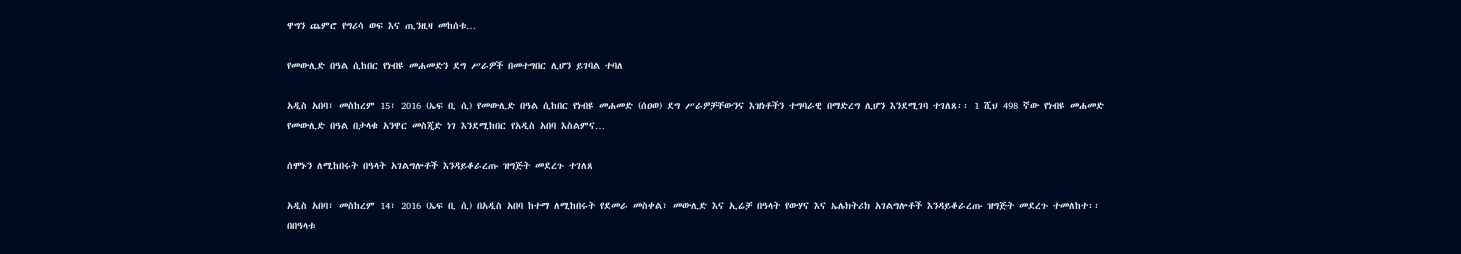ዋግን ጨምሮ የግሪሳ ወፍ እና ጢንዚዛ መከሰቱ…

የመውሊድ በዓል ሲከበር የነብዩ መሐመድን ደግ ሥራዎች በመተግበር ሊሆን ይገባል ተባለ

አዲስ አበባ፣ መስከረም 15፣ 2016 (ኤፍ ቢ ሲ) የመውሊድ በዓል ሲከበር የነብዩ መሐመድ (ሰዐወ) ደግ ሥራዎቻቸውንና እዝነቶችን ተግባራዊ በማድረግ ሊሆን እንደሚገባ ተገለጸ፡፡ 1 ሺህ 498 ኛው የነብዩ መሐመድ የመውሊድ በዓል በታላቁ አንዋር መስጂድ ነገ እንደሚከበር የአዲስ አበባ እስልምና…

ሰሞኑን ለሚከበሩት በዓላት አገልግሎቶች እንዳይቆራረጡ ዝግጅት መደረጉ ተገለጸ

አዲስ አበባ፣ መስከረም 14፣ 2016 (ኤፍ ቢ ሲ) በአዲስ አበባ ከተማ ለሚከበሩት የደመራ መስቀል፣ መውሊድ እና ኢሬቻ በዓላት የውሃና እና ኤሌክትሪክ አገልግሎቶች እንዳይቆራረጡ ዝግጅት መደረጉ ተመለከተ፡፡ በበዓላቱ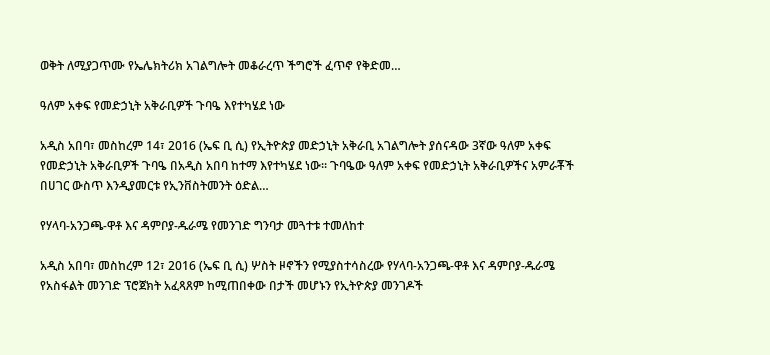ወቅት ለሚያጋጥሙ የኤሌክትሪክ አገልግሎት መቆራረጥ ችግሮች ፈጥኖ የቅድመ…

ዓለም አቀፍ የመድኃኒት አቅራቢዎች ጉባዔ እየተካሄደ ነው

አዲስ አበባ፣ መስከረም 14፣ 2016 (ኤፍ ቢ ሲ) የኢትዮጵያ መድኃኒት አቅራቢ አገልግሎት ያሰናዳው 3ኛው ዓለም አቀፍ የመድኃኒት አቅራቢዎች ጉባዔ በአዲስ አበባ ከተማ እየተካሄደ ነው፡፡ ጉባዔው ዓለም አቀፍ የመድኃኒት አቅራቢዎችና አምራቾች በሀገር ውስጥ እንዲያመርቱ የኢንቨስትመንት ዕድል…

የሃላባ-አንጋጫ-ዋቶ እና ዳምቦያ-ዱራሜ የመንገድ ግንባታ መጓተቱ ተመለከተ

አዲስ አበባ፣ መስከረም 12፣ 2016 (ኤፍ ቢ ሲ) ሦስት ዞኖችን የሚያስተሳስረው የሃላባ-አንጋጫ-ዋቶ እና ዳምቦያ-ዱራሜ የአስፋልት መንገድ ፕሮጀክት አፈጻጸም ከሚጠበቀው በታች መሆኑን የኢትዮጵያ መንገዶች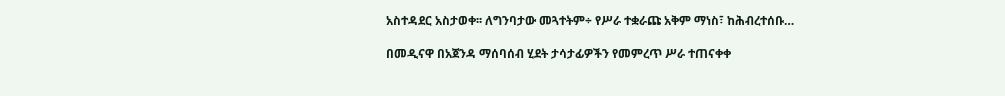አስተዳደር አስታወቀ፡፡ ለግንባታው መጓተትም÷ የሥራ ተቋራጩ አቅም ማነስ፣ ከሕብረተሰቡ…

በመዲናዋ በአጀንዳ ማሰባሰብ ሂደት ታሳታፊዎችን የመምረጥ ሥራ ተጠናቀቀ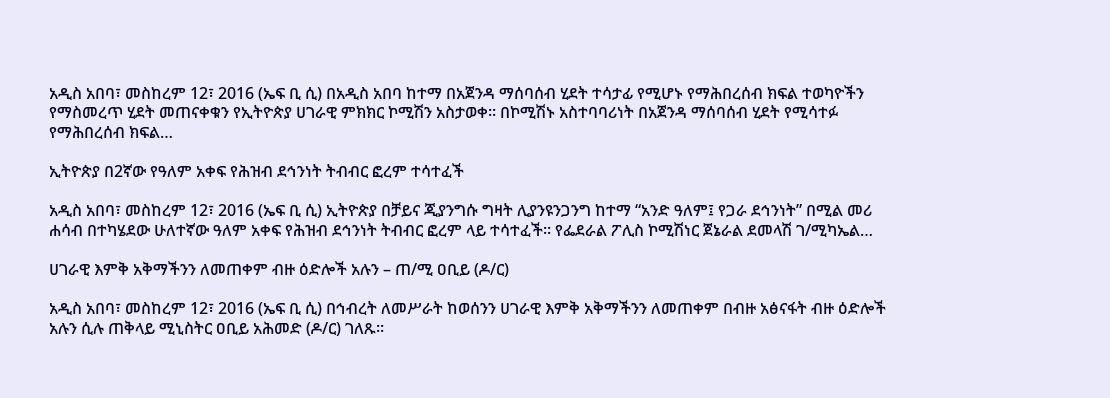አዲስ አበባ፣ መስከረም 12፣ 2016 (ኤፍ ቢ ሲ) በአዲስ አበባ ከተማ በአጀንዳ ማሰባሰብ ሂደት ተሳታፊ የሚሆኑ የማሕበረሰብ ክፍል ተወካዮችን የማስመረጥ ሂደት መጠናቀቁን የኢትዮጵያ ሀገራዊ ምክክር ኮሚሽን አስታወቀ፡፡ በኮሚሽኑ አስተባባሪነት በአጀንዳ ማሰባሰብ ሂደት የሚሳተፉ የማሕበረሰብ ክፍል…

ኢትዮጵያ በ2ኛው የዓለም አቀፍ የሕዝብ ደኅንነት ትብብር ፎረም ተሳተፈች

አዲስ አበባ፣ መስከረም 12፣ 2016 (ኤፍ ቢ ሲ) ኢትዮጵያ በቻይና ጂያንግሱ ግዛት ሊያንዩንጋንግ ከተማ “አንድ ዓለም፤ የጋራ ደኅንነት” በሚል መሪ ሐሳብ በተካሄደው ሁለተኛው ዓለም አቀፍ የሕዝብ ደኅንነት ትብብር ፎረም ላይ ተሳተፈች፡፡ የፌደራል ፖሊስ ኮሚሽነር ጀኔራል ደመላሽ ገ/ሚካኤል…

ሀገራዊ እምቅ አቅማችንን ለመጠቀም ብዙ ዕድሎች አሉን – ጠ/ሚ ዐቢይ (ዶ/ር)

አዲስ አበባ፣ መስከረም 12፣ 2016 (ኤፍ ቢ ሲ) በኅብረት ለመሥራት ከወሰንን ሀገራዊ እምቅ አቅማችንን ለመጠቀም በብዙ አፅናፋት ብዙ ዕድሎች አሉን ሲሉ ጠቅላይ ሚኒስትር ዐቢይ አሕመድ (ዶ/ር) ገለጹ፡፡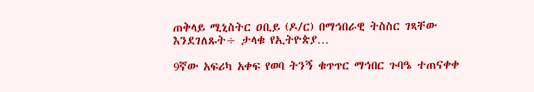ጠቅላይ ሚኒስትር ዐቢይ (ዶ/ር) በማኅበራዊ ትስስር ገጻቸው እንደገለጹት÷ ታላቁ የኢትዮጵያ…

9ኛው አፍሪካ አቀፍ የወባ ትንኝ ቁጥጥር ማኅበር ጉባዔ ተጠናቀቀ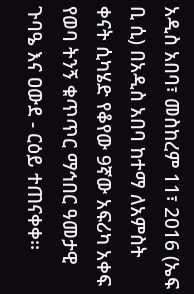አዲስ አበባ፣ መስከረም 11፣ 2016 (ኤፍ ቢ ሲ) በአዲስ አበባ ከተማ ለአምስት ቀናት ሲካሄድ የቆየው 9ኛው አፍሪካ አቀፍ የወባ ትንኝ ቁጥጥር ማኅበር ዓመታዊ ጉባዔ እና ዐውደ - ርዕይ ተጠናቀቀ፡፡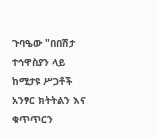ጉባዔው "በበሽታ ተኅዋስያን ላይ ከሚታዩ ሥጋቶች አንፃር ክትትልን እና ቁጥጥርን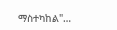ማስተካከል"…